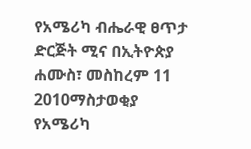የአሜሪካ ብሔራዊ ፀጥታ ድርጅት ሚና በኢትዮጵያ
ሐሙስ፣ መስከረም 11 2010ማስታወቂያ
የአሜሪካ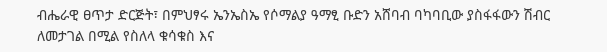ብሔራዊ ፀጥታ ድርጅት፣ በምህፃሩ ኤንኤስኤ የሶማልያ ዓማፂ ቡድን አሸባብ ባካባቢው ያስፋፋውን ሽብር ለመታገል በሚል የስለላ ቁሳቁስ እና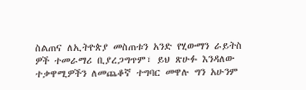ስልጠና ለኢትዮጵያ መስጠቱን አንድ የሂውማን ራይትስ ዎች ተመራማሪ ቢያረጋግጥም፣ ይህ ጽሁፉ እንዳለው ተቃዋሚዎችን ለመጨቆኛ ተግባር መዋሉ ግን አሁንም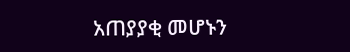አጠያያቂ መሆኑን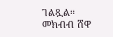ገልጿል።
መክብብ ሸዋ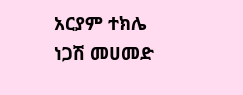አርያም ተክሌ
ነጋሽ መሀመድ